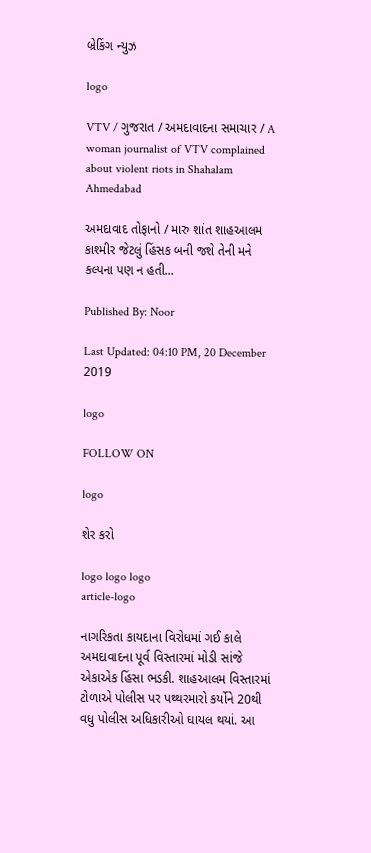બ્રેકિંગ ન્યુઝ

logo

VTV / ગુજરાત / અમદાવાદના સમાચાર / A woman journalist of VTV complained about violent riots in Shahalam Ahmedabad

અમદાવાદ તોફાનો / મારુ શાંત શાહઆલમ કાશ્મીર જેટલું હિંસક બની જશે તેની મને કલ્પના પણ ન હતી...

Published By: Noor

Last Updated: 04:10 PM, 20 December 2019

logo

FOLLOW ON

logo

શેર કરો

logo logo logo
article-logo

નાગરિકતા કાયદાના વિરોધમાં ગઈ કાલે અમદાવાદના પૂર્વ વિસ્તારમાં મોડી સાંજે એકાએક હિંસા ભડકી. શાહઆલમ વિસ્તારમાં ટોળાએ પોલીસ પર પથ્થરમારો કર્યોને 20થી વધુ પોલીસ અધિકારીઓ ઘાયલ થયાં. આ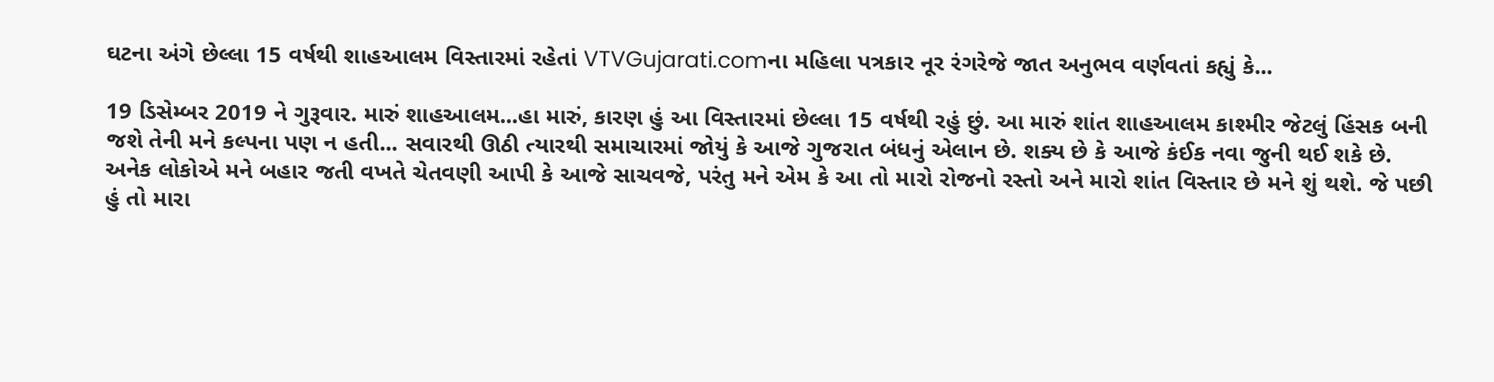ઘટના અંગે છેલ્લા 15 વર્ષથી શાહઆલમ વિસ્તારમાં રહેતાં VTVGujarati.comના મહિલા પત્રકાર નૂર રંગરેજે જાત અનુભવ વર્ણવતાં કહ્યું કે...

19 ડિસેમ્બર 2019 ને ગુરૂવાર. મારું શાહઆલમ...હા મારું, કારણ હું આ વિસ્તારમાં છેલ્લા 15 વર્ષથી રહું છું. આ મારું શાંત શાહઆલમ કાશ્મીર જેટલું હિંસક બની જશે તેની મને કલ્પના પણ ન હતી... સવારથી ઊઠી ત્યારથી સમાચારમાં જોયું કે આજે ગુજરાત બંધનું એલાન છે. શક્ય છે કે આજે કંઈક નવા જુની થઈ શકે છે. અનેક લોકોએ મને બહાર જતી વખતે ચેતવણી આપી કે આજે સાચવજે, પરંતુ મને એમ કે આ તો મારો રોજનો રસ્તો અને મારો શાંત વિસ્તાર છે મને શું થશે. જે પછી હું તો મારા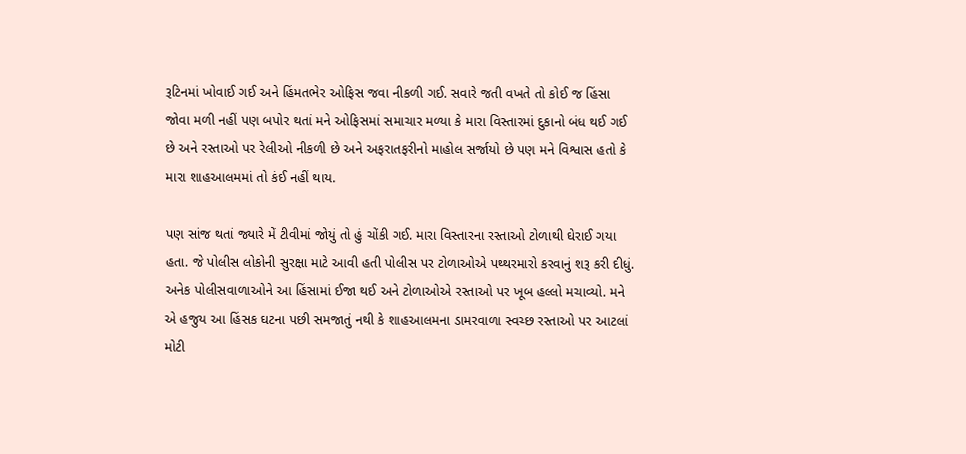રૂટિનમાં ખોવાઈ ગઈ અને હિંમતભેર ઓફિસ જવા નીકળી ગઈ. સવારે જતી વખતે તો કોઈ જ હિંસા જોવા મળી નહીં પણ બપોર થતાં મને ઓફિસમાં સમાચાર મળ્યા કે મારા વિસ્તારમાં દુકાનો બંધ થઈ ગઈ છે અને રસ્તાઓ પર રેલીઓ નીકળી છે અને અફરાતફરીનો માહોલ સર્જાયો છે પણ મને વિશ્વાસ હતો કે મારા શાહઆલમમાં તો કંઈ નહીં થાય.

પણ સાંજ થતાં જ્યારે મેં ટીવીમાં જોયું તો હું ચોંકી ગઈ. મારા વિસ્તારના રસ્તાઓ ટોળાથી ઘેરાઈ ગયા હતા. જે પોલીસ લોકોની સુરક્ષા માટે આવી હતી પોલીસ પર ટોળાઓએ પથ્થરમારો કરવાનું શરૂ કરી દીધું. અનેક પોલીસવાળાઓને આ હિંસામાં ઈજા થઈ અને ટોળાઓએ રસ્તાઓ પર ખૂબ હલ્લો મચાવ્યો. મને એ હજુય આ હિંસક ઘટના પછી સમજાતું નથી કે શાહઆલમના ડામરવાળા સ્વચ્છ રસ્તાઓ પર આટલાં મોટી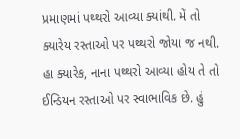પ્રમાણમાં પથ્થરો આવ્યા ક્યાંથી. મેં તો ક્યારેય રસ્તાઓ પર પથ્થરો જોયા જ નથી. હા ક્યારેક, નાના પથ્થરો આવ્યા હોય તે તો ઈન્ડિયન રસ્તાઓ પર સ્વાભાવિક છે. હું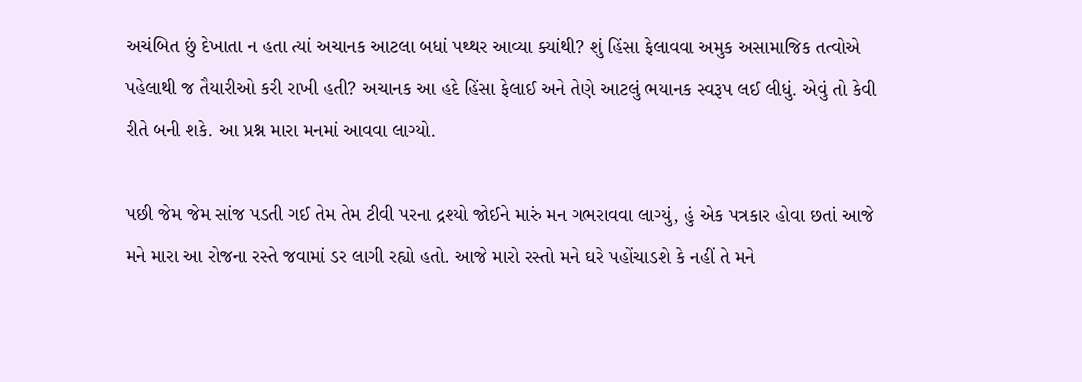અચંબિત છું દેખાતા ન હતા ત્યાં અચાનક આટલા બધાં પથ્થર આવ્યા ક્યાંથી? શું હિંસા ફેલાવવા અમુક અસામાજિક તત્વોએ પહેલાથી જ તૈયારીઓ કરી રાખી હતી? અચાનક આ હદે હિંસા ફેલાઈ અને તેણે આટલું ભયાનક સ્વરૂપ લઈ લીધું. એવું તો કેવી રીતે બની શકે. આ પ્રશ્ન મારા મનમાં આવવા લાગ્યો.

પછી જેમ જેમ સાંજ પડતી ગઈ તેમ તેમ ટીવી પરના દ્રશ્યો જોઈને મારું મન ગભરાવવા લાગ્યું, હું એક પત્રકાર હોવા છતાં આજે મને મારા આ રોજના રસ્તે જવામાં ડર લાગી રહ્યો હતો. આજે મારો રસ્તો મને ઘરે પહોંચાડશે કે નહીં તે મને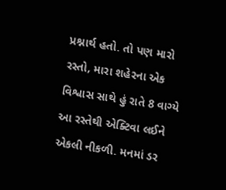પ્રશ્નાર્થ હતો. તો પણ મારો રસ્તો, મારા શહેરના એક વિશ્વાસ સાથે હું રાતે 8 વાગ્યે આ રસ્તેથી એક્ટિવા લઈને એકલી નીકળી. મનમાં ડર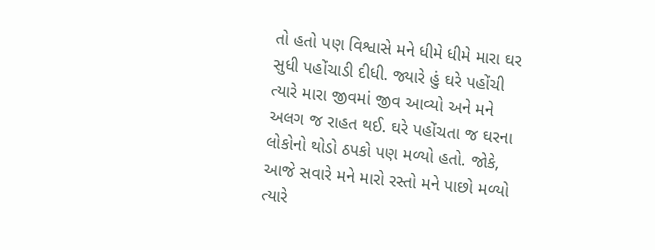તો હતો પણ વિશ્વાસે મને ધીમે ધીમે મારા ઘર સુધી પહોંચાડી દીધી. જ્યારે હું ઘરે પહોંચી ત્યારે મારા જીવમાં જીવ આવ્યો અને મને અલગ જ રાહત થઈ. ઘરે પહોંચતા જ ઘરના લોકોનો થોડો ઠપકો પણ મળ્યો હતો. જોકે, આજે સવારે મને મારો રસ્તો મને પાછો મળ્યો ત્યારે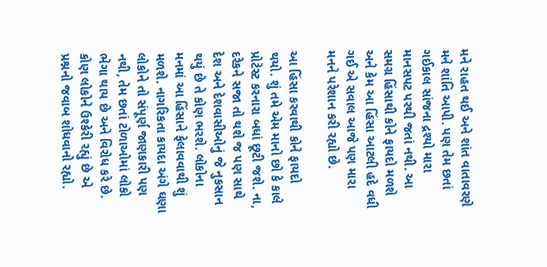મને રાહત થઈ અને શાંત વાતાવરણે મને શાંતિ આપી. પણ તેમ છતાં ગઈકાલ સાંજના દ્રશ્યો મારા માનસપટ પરથી જતાં નથી. આ સમગ્ર હિંસાથી કોને ફાયદો મળશે અને કેમ આ હિંસા આટલી હદે વધી ગઈ એ સવાલ આજે પણ મારા મનને પરેશાન કરી રહ્યો છે.

આ હિંસા કરવાથી કોને ફાયદો થયો. શું તમે એમ માનો છો કે કાલે પ્રોટેસ્ટ કરનારા બધાં છૂટી જશે. ના, દરેકને સજા તો થશે જ પણ સાથે દેશ અને દેશવાસીઓનું જે નુકસાન થયું છે તે કોણ ભરશે. લોકોના મનમાં આ હિંસાને ફેલાવવાથી શું મળશે. નાગરિકતા કાયદા અંગે ઘણા લોકોને તો સંપૂર્ણ જાણકારી પણ નથી, તેમ છતાં ટોળાઓમાં લોકો ભેગા થાય છે અને વિરોધ કરે છે. કોણ લોકોને ઉશ્કેરી રહ્યું છે એ પ્રશ્નનો જવાબ શોધવાનો રહ્યો.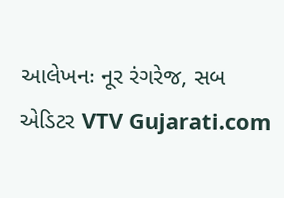આલેખનઃ નૂર રંગરેજ, સબ એડિટર VTV Gujarati.com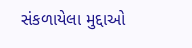સંકળાયેલા મુદ્દાઓ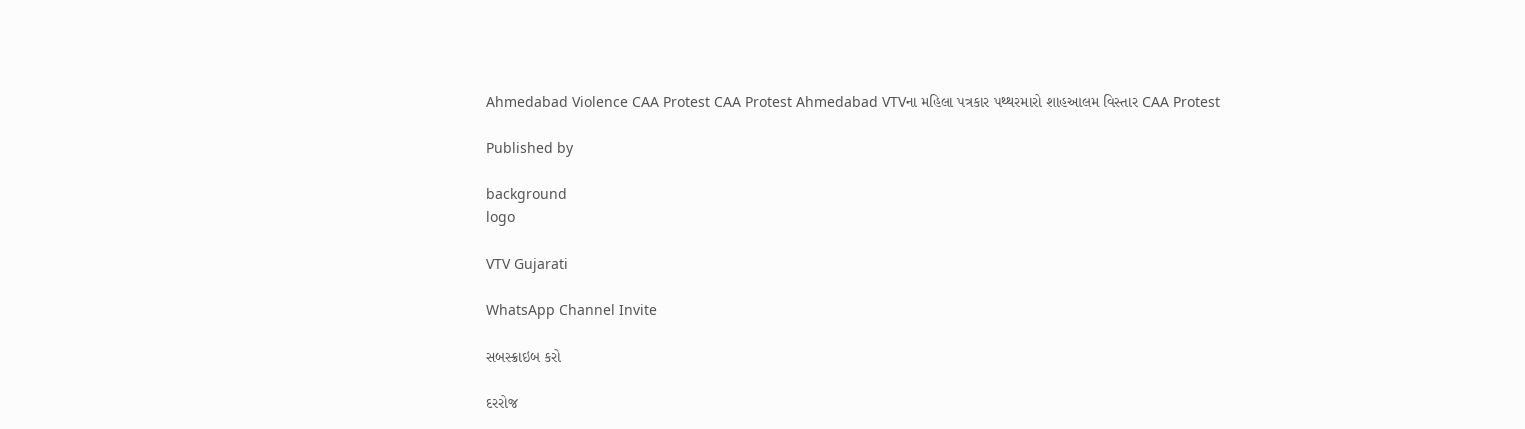Ahmedabad Violence CAA Protest CAA Protest Ahmedabad VTVના મહિલા પત્રકાર પથ્થરમારો શાહઆલમ વિસ્તાર CAA Protest

Published by

background
logo

VTV Gujarati

WhatsApp Channel Invite

સબસ્ક્રાઇબ કરો

દરરોજ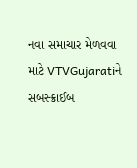નવા સમાચાર મેળવવા માટે VTVGujaratiને સબસ્ક્રાઈબ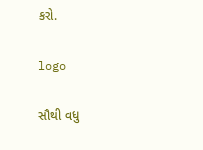કરો.

logo

સૌથી વધુ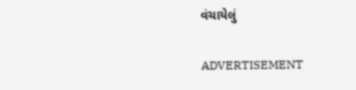વંચાયેલું

ADVERTISEMENT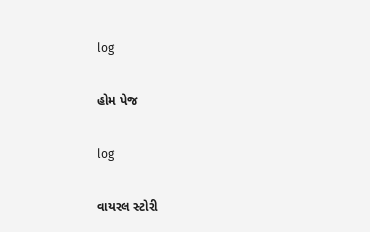log

હોમ પેજ

log

વાયરલ સ્ટોરી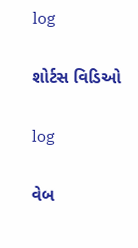log

શોર્ટસ વિડિઓ

log

વેબ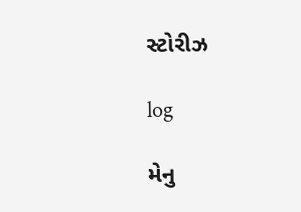સ્ટોરીઝ

log

મેનુ